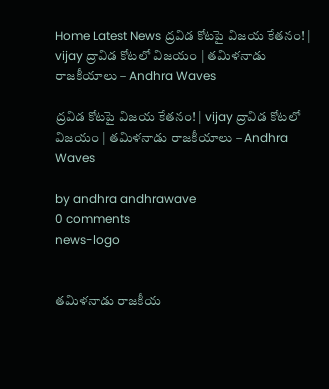Home Latest News ద్రవిడ కోటపై విజయ కేతనం! | vijay ద్రావిడ కోటలో విజయం | తమిళనాడు రాజకీయాలు – Andhra Waves

ద్రవిడ కోటపై విజయ కేతనం! | vijay ద్రావిడ కోటలో విజయం | తమిళనాడు రాజకీయాలు – Andhra Waves

by andhra andhrawave
0 comments
news-logo


తమిళనాడు రాజకీయ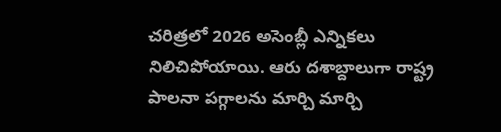చరిత్రలో 2026 అసెంబ్లీ ఎన్నికలు నిలిచిపోయాయి. ఆరు దశాబ్దాలుగా రాష్ట్ర పాలనా పగ్గాలను మార్చి మార్చి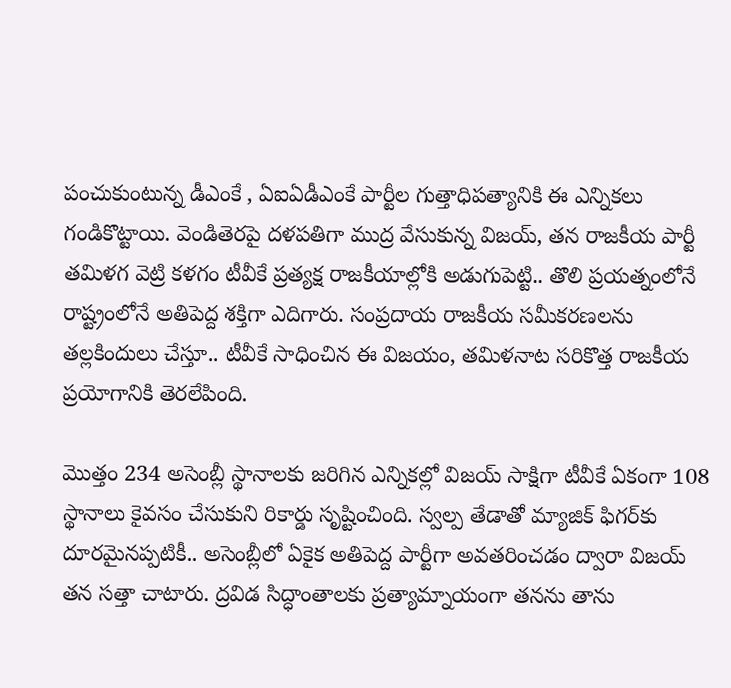పంచుకుంటున్న డీఎంకే , ఏఐఏడీఎంకే పార్టీల గుత్తాధిపత్యానికి ఈ ఎన్నికలు గండికొట్టాయి. వెండితెరపై దళపతిగా ముద్ర వేసుకున్న విజయ్, తన రాజకీయ పార్టీ తమిళగ వెట్రి కళగం టీవీకే ప్రత్యక్ష రాజకీయాల్లోకి అడుగుపెట్టి.. తొలి ప్రయత్నంలోనే రాష్ట్రంలోనే అతిపెద్ద శక్తిగా ఎదిగారు. సంప్రదాయ రాజకీయ సమీకరణలను తల్లకిందులు చేస్తూ.. టీవీకే సాధించిన ఈ విజయం, తమిళనాట సరికొత్త రాజకీయ ప్రయోగానికి తెరలేపింది.

మొత్తం 234 అసెంబ్లీ స్థానాలకు జరిగిన ఎన్నికల్లో విజయ్ సాక్షిగా టీవీకే ఏకంగా 108 స్థానాలు కైవసం చేసుకుని రికార్డు సృష్టించింది. స్వల్ప తేడాతో మ్యాజిక్ ఫిగర్‌కు దూరమైనప్పటికీ.. అసెంబ్లీలో ఏకైక అతిపెద్ద పార్టీగా అవతరించడం ద్వారా విజయ్ తన సత్తా చాటారు. ద్రవిడ సిద్ధాంతాలకు ప్రత్యామ్నాయంగా తనను తాను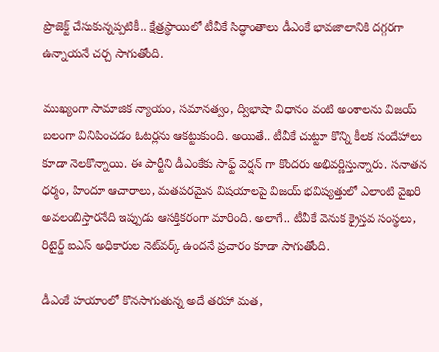ప్రొజెక్ట్ చేసుకున్నప్పటికీ.. క్షేత్రస్థాయిలో టీవీకే సిద్ధాంతాలు డీఎంకే భావజాలానికి దగ్గరగా ఉన్నాయనే చర్చ సాగుతోంది.

ముఖ్యంగా సామాజిక న్యాయం, సమానత్వం, ద్విభాషా విధానం వంటి అంశాలను విజయ్ బలంగా వినిపించడం ఓటర్లను ఆకట్టుకుంది. అయితే.. టీవీకే చుట్టూ కొన్ని కీలక సందేహాలు కూడా నెలకొన్నాయి. ఈ పార్టీని డీఎంకేకు సాఫ్ట్ వెర్షన్ గా కొందరు అభివర్ణిస్తున్నారు. సనాతన ధర్మం, హిందూ ఆచారాలు, మతపరమైన విషయాలపై విజయ్ భవిష్యత్తులో ఎలాంటి వైఖరి అవలంబిస్తారనేది ఇప్పుడు ఆసక్తికరంగా మారింది. అలాగే.. టీవీకే వెనుక క్రైస్తవ సంస్థలు, రిటైర్డ్ ఐఎస్ అధికారుల నెట్‌వర్క్ ఉందనే ప్రచారం కూడా సాగుతోంది.

డీఎంకే హయాంలో కొనసాగుతున్న అదే తరహా మత,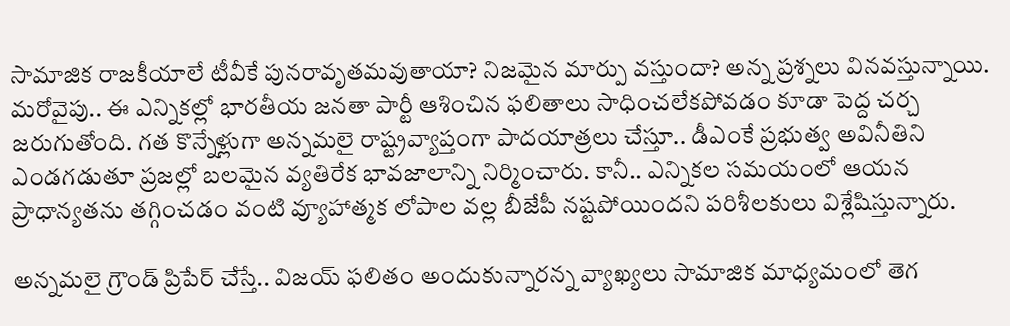సామాజిక రాజకీయాలే టీవీకే పునరావృతమవుతాయా? నిజమైన మార్పు వస్తుందా? అన్న ప్రశ్నలు వినవస్తున్నాయి. మరోవైపు.. ఈ ఎన్నికల్లో భారతీయ జనతా పార్టీ ఆశించిన ఫలితాలు సాధించలేకపోవడం కూడా పెద్ద చర్చ జరుగుతోంది. గత కొన్నేళ్లుగా అన్నమలై రాష్ట్రవ్యాప్తంగా పాదయాత్రలు చేస్తూ.. డీఎంకే ప్రభుత్వ అవినీతిని ఎండగడుతూ ప్రజల్లో బలమైన వ్యతిరేక భావజాలాన్ని నిర్మించారు. కానీ.. ఎన్నికల సమయంలో ఆయన ప్రాధాన్యతను తగ్గించడం వంటి వ్యూహాత్మక లోపాల వల్ల బీజేపీ నష్టపోయిందని పరిశీలకులు విశ్లేషిస్తున్నారు.

అన్నమలై గ్రౌండ్ ప్రిపేర్ చేస్తే.. విజయ్ ఫలితం అందుకున్నారన్న వ్యాఖ్యలు సామాజిక మాధ్యమంలో తెగ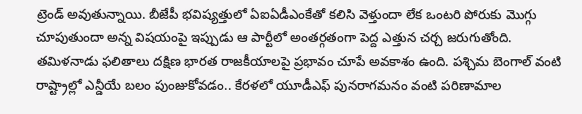ట్రెండ్ అవుతున్నాయి. బీజేపీ భవిష్యత్తులో ఏఐఏడీఎంకేతో కలిసి వెళ్తుందా లేక ఒంటరి పోరుకు మొగ్గు చూపుతుందా అన్న విషయంపై ఇప్పుడు ఆ పార్టీలో అంతర్గతంగా పెద్ద ఎత్తున చర్చ జరుగుతోంది. తమిళనాడు ఫలితాలు దక్షిణ భారత రాజకీయాలపై ప్రభావం చూపే అవకాశం ఉంది. పశ్చిమ బెంగాల్ వంటి రాష్ట్రాల్లో ఎన్డీయే బలం పుంజుకోవడం.. కేరళలో యూడీఎఫ్ పునరాగమనం వంటి పరిణామాల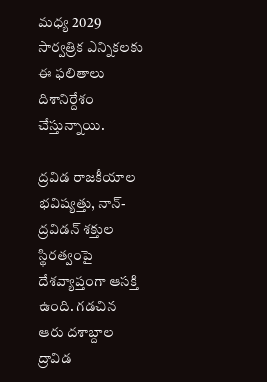మధ్య 2029 సార్వత్రిక ఎన్నికలకు ఈ ఫలితాలు దిశానిర్దేశం చేస్తున్నాయి.

ద్రవిడ రాజకీయాల భవిష్యత్తు, నాన్-ద్రవిడన్ శక్తుల స్థిరత్వంపై దేశవ్యాప్తంగా ఆసక్తి ఉంది. గడచిన ఆరు దశాబ్దాల ద్రావిడ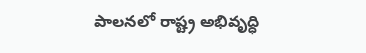పాలనలో రాష్ట్ర అభివృద్ధి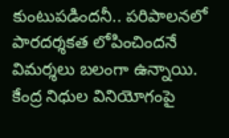కుంటుపడిందనీ.. పరిపాలనలో పారదర్శకత లోపించిందనే విమర్శలు బలంగా ఉన్నాయి. కేంద్ర నిధుల వినియోగంపై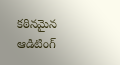కఠినమైన ఆడిటింగ్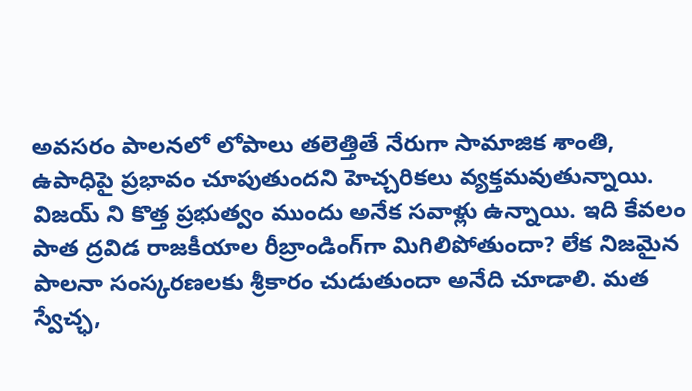అవసరం పాలనలో లోపాలు తలెత్తితే నేరుగా సామాజిక శాంతి, ఉపాధిపై ప్రభావం చూపుతుందని హెచ్చరికలు వ్యక్తమవుతున్నాయి. విజయ్ ని కొత్త ప్రభుత్వం ముందు అనేక సవాళ్లు ఉన్నాయి. ఇది కేవలం పాత ద్రవిడ రాజకీయాల రీబ్రాండింగ్‌గా మిగిలిపోతుందా? లేక నిజమైన పాలనా సంస్కరణలకు శ్రీకారం చుడుతుందా అనేది చూడాలి. మత స్వేచ్ఛ,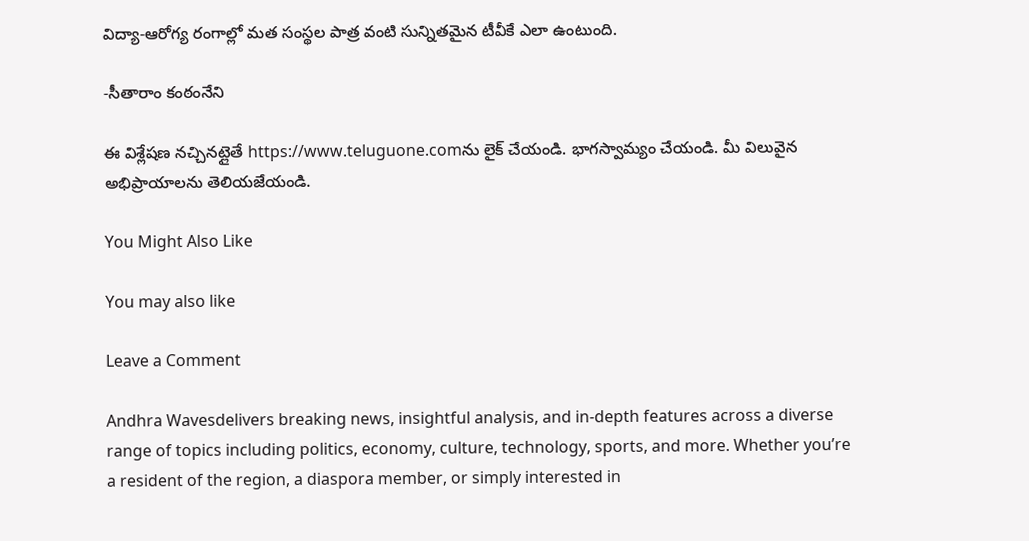విద్యా-ఆరోగ్య రంగాల్లో మత సంస్థల పాత్ర వంటి సున్నితమైన టీవీకే ఎలా ఉంటుంది.

-సీతారాం కంఠంనేని

ఈ విశ్లేషణ నచ్చినట్లైతే https://www.teluguone.comను లైక్ చేయండి. భాగస్వామ్యం చేయండి. మీ విలువైన అభిప్రాయాలను తెలియజేయండి.

You Might Also Like

You may also like

Leave a Comment

Andhra Wavesdelivers breaking news, insightful analysis, and in-depth features across a diverse range of topics including politics, economy, culture, technology, sports, and more. Whether you’re a resident of the region, a diaspora member, or simply interested in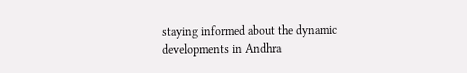staying informed about the dynamic developments in Andhra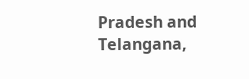Pradesh and Telangana,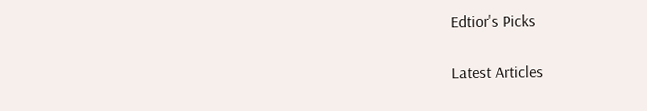Edtior's Picks

Latest Articles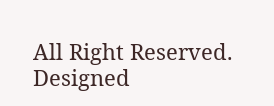All Right Reserved. Designed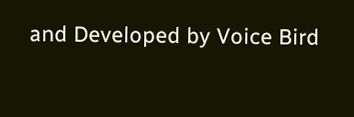and Developed by Voice Bird